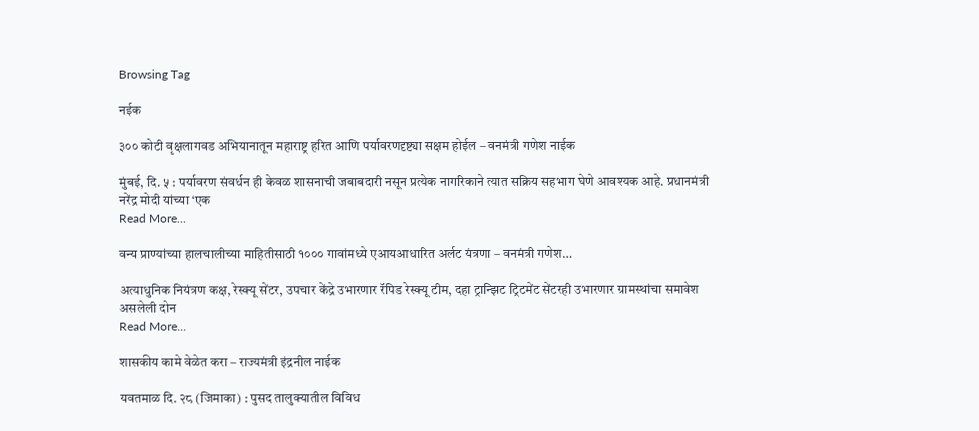Browsing Tag

नईक

३०० कोटी वृक्षलागवड अभियानातून महाराष्ट्र हरित आणि पर्यावरणदृष्ट्या सक्षम होईल – वनमंत्री गणेश नाईक

मुंबई, दि. ५ : पर्यावरण संवर्धन ही केवळ शासनाची जबाबदारी नसून प्रत्येक नागरिकाने त्यात सक्रिय सहभाग घेणे आवश्यक आहे. प्रधानमंत्री नरेंद्र मोदी यांच्या ‘एक
Read More...

वन्य प्राण्यांच्या हालचालीच्या माहितीसाठी १००० गावांमध्ये एआयआधारित अर्लट यंत्रणा – वनमंत्री गणेश…

अत्याधुनिक नियंत्रण कक्ष, रेस्क्यू सेंटर, उपचार केंद्रे उभारणार रॅपिड रेस्क्यू टीम, दहा ट्रान्झिट ट्रिटमेंट सेंटरही उभारणार ग्रामस्थांचा समावेश असलेली दोन
Read More...

शासकीय कामे वेळेत करा – राज्यमंत्री इंद्रनील नाईक

यवतमाळ दि. २८ (जिमाका) : पुसद तालुक्यातील विविध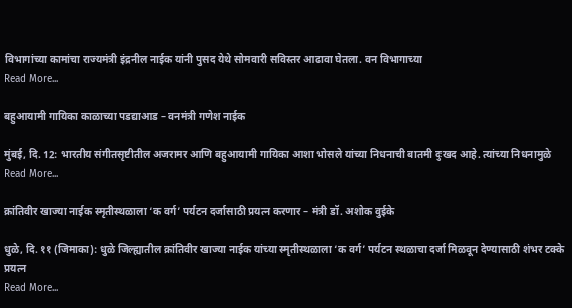विभागांच्या कामांचा राज्यमंत्री इंद्रनील नाईक यांनी पुसद येथे सोमवारी सविस्तर आढावा घेतला. वन विभागाच्या
Read More...

बहुआयामी गायिका काळाच्या पडद्याआड – वनमंत्री गणेश नाईक

मुंबई, दि. 12: भारतीय संगीतसृष्टीतील अजरामर आणि बहुआयामी गायिका आशा भोसले यांच्या निधनाची बातमी दुःखद आहे. त्यांच्या निधनामुळे
Read More...

क्रांतिवीर खाज्या नाईक स्मृतीस्थळाला ‘क वर्ग’ पर्यटन दर्जासाठी प्रयत्न करणार – मंत्री डॉ. अशोक वुईके

धुळे, दि. ११ (जिमाका): धुळे जिल्ह्यातील क्रांतिवीर खाज्या नाईक यांच्या स्मृतीस्थळाला ‘क वर्ग’ पर्यटन स्थळाचा दर्जा मिळवून देण्यासाठी शंभर टक्के प्रयत्न
Read More...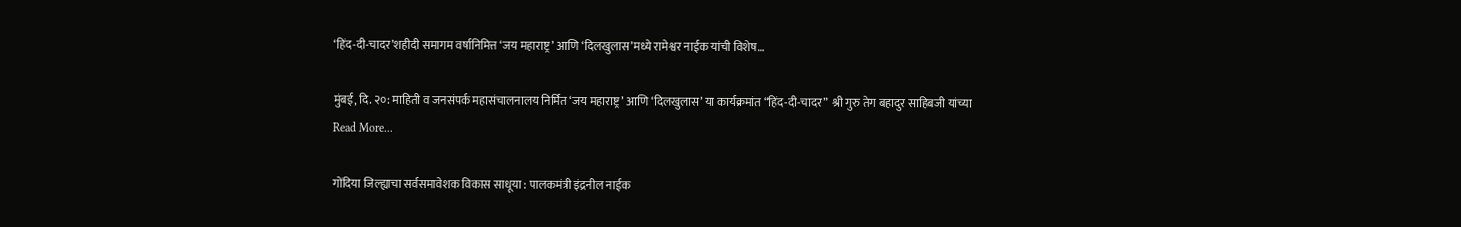‘हिंद-दी-चादर’शहीदी समागम वर्षानिमित्त ‘जय महाराष्ट्र’ आणि ‘दिलखुलास’मध्ये रामेश्वर नाईक यांची विशेष…

मुंबई, दि. २०: माहिती व जनसंपर्क महासंचालनालय निर्मित ‘जय महाराष्ट्र’ आणि ‘दिलखुलास’ या कार्यक्रमांत “हिंद-दी-चादर”  श्री गुरु तेग बहादुर साहिबजी यांच्या
Read More...

गोंदिया जिल्ह्याचा सर्वसमावेशक विकास साधूया : पालकमंत्री इंद्रनील नाईक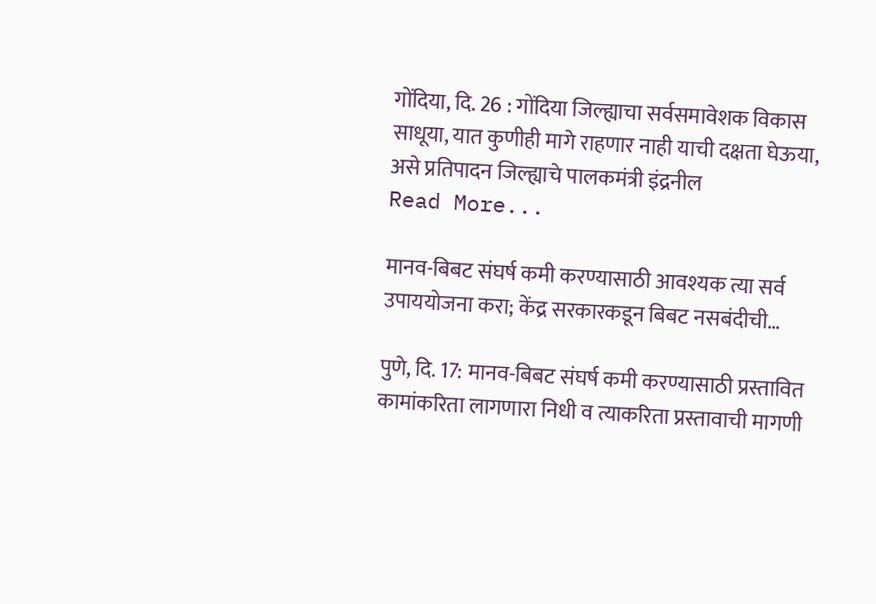गोंदिया, दि. 26 : गोंदिया जिल्ह्याचा सर्वसमावेशक विकास साधूया, यात कुणीही मागे राहणार नाही याची दक्षता घेऊया, असे प्रतिपादन जिल्ह्याचे पालकमंत्री इंद्रनील
Read More...

मानव-बिबट संघर्ष कमी करण्यासाठी आवश्यक त्या सर्व उपाययोजना करा; केंद्र सरकारकडून बिबट नसबंदीची…

पुणे, दि. 17: मानव-बिबट संघर्ष कमी करण्यासाठी प्रस्तावित कामांकरिता लागणारा निधी व त्याकरिता प्रस्तावाची मागणी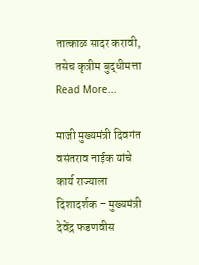तात्काळ सादर करावी, तसेच कृत्रीम बुद्धीमत्ता
Read More...

माजी मुख्यमंत्री दिवगंत वसंतराव नाईक यांचे कार्य राज्याला दिशादर्शक – मुख्यमंत्री देवेंद्र फडणवीस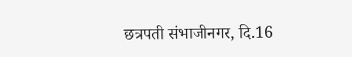छत्रपती संभाजीनगर, दि.16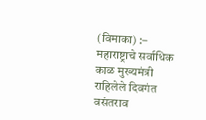(विमाका) :– महाराष्ट्राचे सर्वाधिक काळ मुख्यमंत्री राहिलेले दिवगंत वसंतराव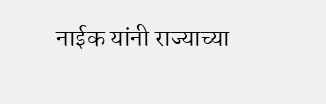नाईक यांनी राज्याच्या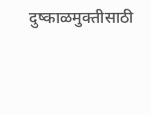दुष्काळमुक्तीसाठी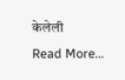केलेली
Read More...